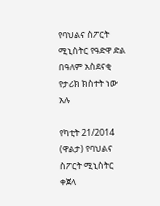የባህልና ስፖርት ሚኒስትር የዓድዋ ድል በዓለም አስደናቂ የታሪክ ክስተት ነው አሉ

የካቲት 21/2014 (ዋልታ) የባህልና ስፖርት ሚኒስትር ቀጀላ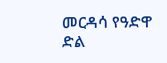መርዳሳ የዓድዋ ድል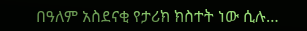በዓለም አስደናቂ የታሪክ ክስተት ነው ሲሉ…